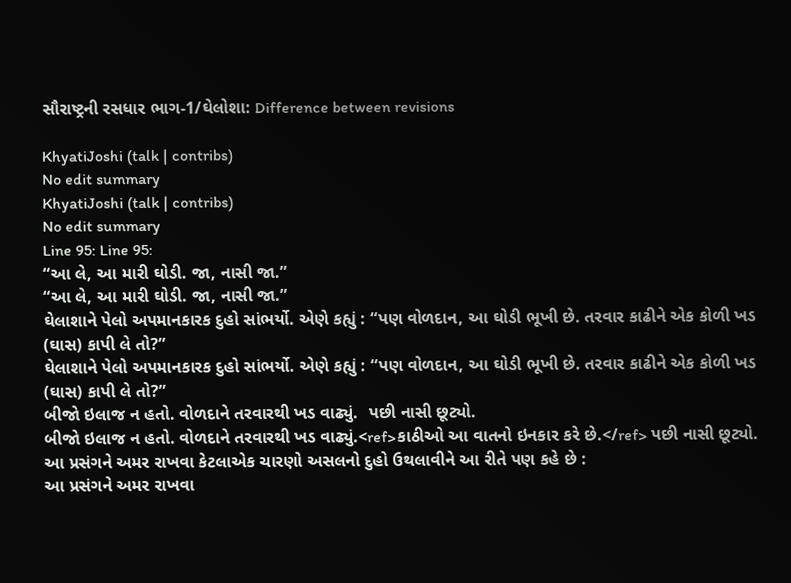સૌરાષ્ટ્રની રસધાર ભાગ-1/ઘેલોશા: Difference between revisions

KhyatiJoshi (talk | contribs)
No edit summary
KhyatiJoshi (talk | contribs)
No edit summary
Line 95: Line 95:
“આ લે, આ મારી ઘોડી. જા, નાસી જા.”
“આ લે, આ મારી ઘોડી. જા, નાસી જા.”
ઘેલાશાને પેલો અપમાનકારક દુહો સાંભર્યો. એણે કહ્યું : “પણ વોળદાન, આ ઘોડી ભૂખી છે. તરવાર કાઢીને એક કોળી ખડ (ઘાસ) કાપી લે તો?”
ઘેલાશાને પેલો અપમાનકારક દુહો સાંભર્યો. એણે કહ્યું : “પણ વોળદાન, આ ઘોડી ભૂખી છે. તરવાર કાઢીને એક કોળી ખડ (ઘાસ) કાપી લે તો?”
બીજો ઇલાજ ન હતો. વોળદાને તરવારથી ખડ વાઢ્યું.  પછી નાસી છૂટ્યો.
બીજો ઇલાજ ન હતો. વોળદાને તરવારથી ખડ વાઢ્યું.<ref>કાઠીઓ આ વાતનો ઇનકાર કરે છે.</ref> પછી નાસી છૂટ્યો.
આ પ્રસંગને અમર રાખવા કેટલાએક ચારણો અસલનો દુહો ઉથલાવીને આ રીતે પણ કહે છે :
આ પ્રસંગને અમર રાખવા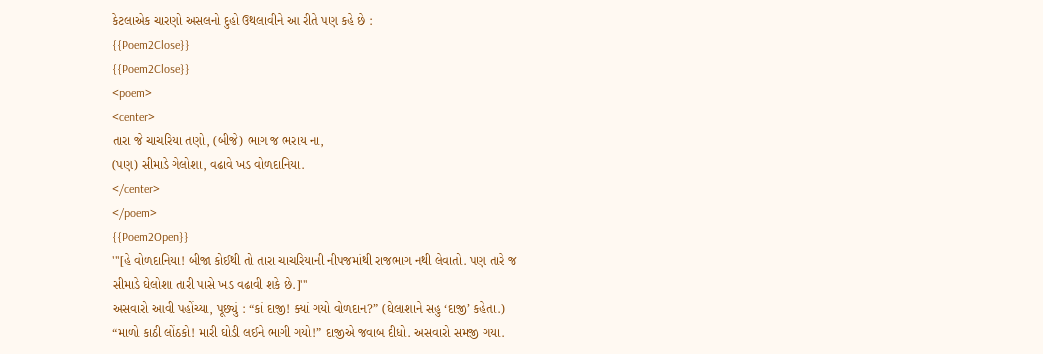કેટલાએક ચારણો અસલનો દુહો ઉથલાવીને આ રીતે પણ કહે છે :
{{Poem2Close}}
{{Poem2Close}}
<poem>
<center>
તારા જે ચાચરિયા તણો, (બીજે) ભાગ જ ભરાય ના,
(પણ) સીમાડે ગેલોશા, વઢાવે ખડ વોળદાનિયા.
</center>
</poem>
{{Poem2Open}}
'''[હે વોળદાનિયા! બીજા કોઈથી તો તારા ચાચરિયાની નીપજમાંથી રાજભાગ નથી લેવાતો. પણ તારે જ સીમાડે ઘેલોશા તારી પાસે ખડ વઢાવી શકે છે.]'''
અસવારો આવી પહોંચ્યા, પૂછ્યું : “કાં દાજી! ક્યાં ગયો વોળદાન?” (ઘેલાશાને સહુ ‘દાજી’ કહેતા.)
“માળો કાઠી લોંઠકો! મારી ઘોડી લઈને ભાગી ગયો!” દાજીએ જવાબ દીધો. અસવારો સમજી ગયા.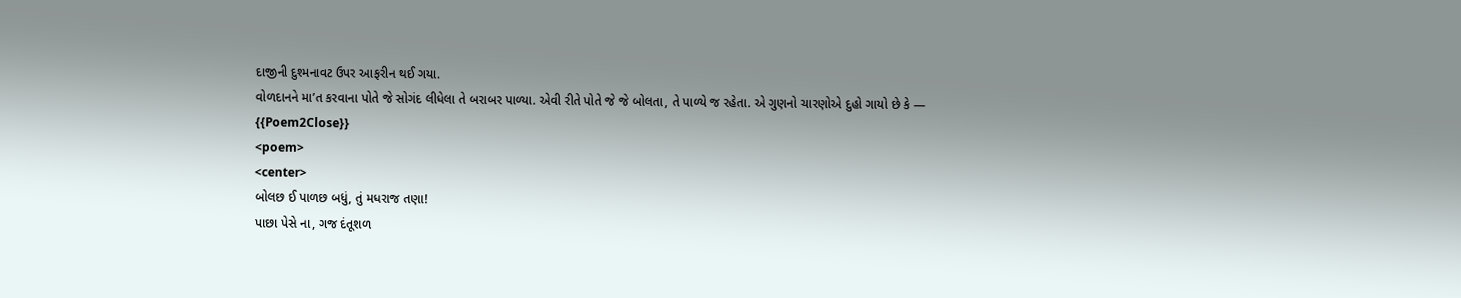દાજીની દુશ્મનાવટ ઉપર આફરીન થઈ ગયા.
વોળદાનને મા’ત કરવાના પોતે જે સોગંદ લીધેલા તે બરાબર પાળ્યા. એવી રીતે પોતે જે જે બોલતા, તે પાળ્યે જ રહેતા. એ ગુણનો ચારણોએ દુહો ગાયો છે કે —
{{Poem2Close}}
<poem>
<center>
બોલછ ઈ પાળછ બધું, તું મધરાજ તણા!
પાછા પેસે ના, ગજ દંતૂશળ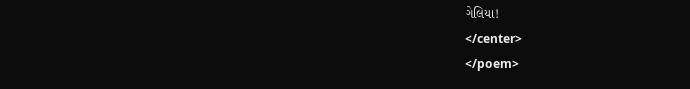ગેલિયા!
</center>
</poem>